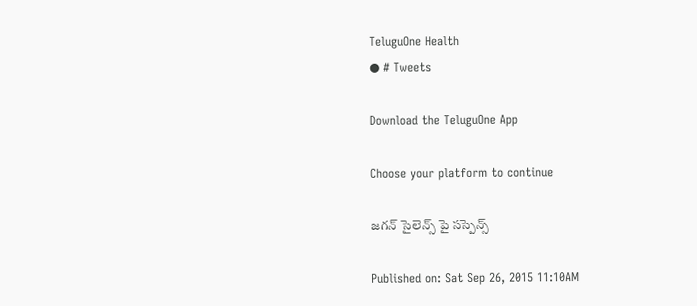TeluguOne Health
● # Tweets

Download the TeluguOne App

Choose your platform to continue

జగన్ సైలెన్స్ పై సస్పెన్స్

Published on: Sat Sep 26, 2015 11:10AM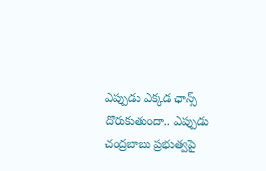ఎప్పుడు ఎక్కడ ఛాన్స్ దొరుకుతుందా.. ఎప్పుడు చంద్రబాబు ప్రభుత్వపై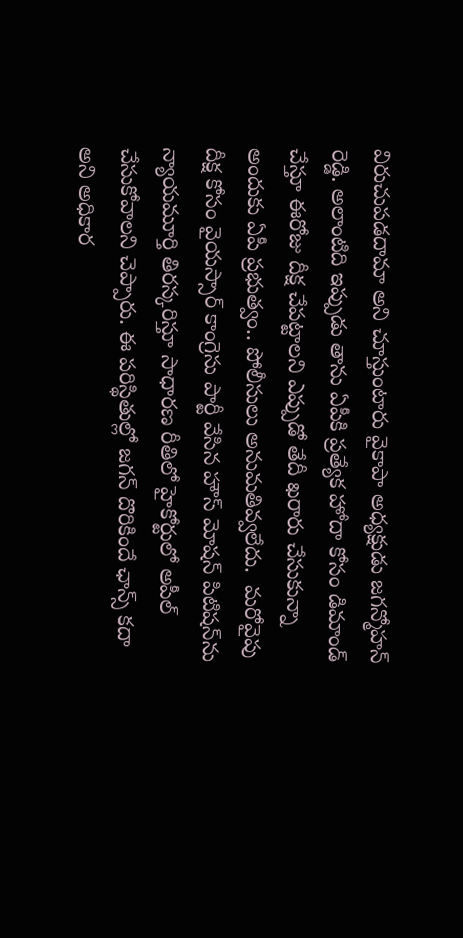విరుచుపడదామా అని చూస్తుంటారు వైకాపా అధ్యక్షుడు జగన్మోహన్ రెడ్డి. అలాంటిది ఇప్పుడు తాను ఏపీకి ప్రత్యేక హోదా కోసం డిమాండ్ చేస్తూ ఈరోజు దీక్ష చేపట్టాలని ఎప్పుడో తేదీ ఖరారు చేసుకున్నా అందుకు ఏపీ ప్రభుత్వం.. పోలీసులు అనుమతివ్వలేదు.  మరోవైపు దీక్ష కోసం వైయస్సార్ కాంగ్రెసు పార్టీ వేసిన హౌస్ మోషన్ పిటిషన్‌ను న్యాయమూర్తి తిరస్కరిస్తూ సాధారణ రీతిలో హైకోర్టులో అపీల్ చేసుకోవాలని చెప్పారు. ఈ పరిస్థితుల్లో జగన్ దొరికిందే ఛాన్స్ కదా అని అధికార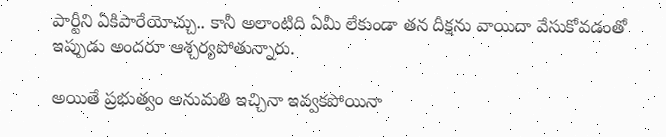పార్టీని ఏకిపారేయోచ్చు.. కానీ అలాంటిది ఏమీ లేకుండా తన దీక్షను వాయిదా వేసుకోవడంతో ఇప్పుడు అందరూ ఆశ్చర్యపోతున్నారు.

అయితే ప్రభుత్వం అనుమతి ఇచ్చినా ఇవ్వకపోయినా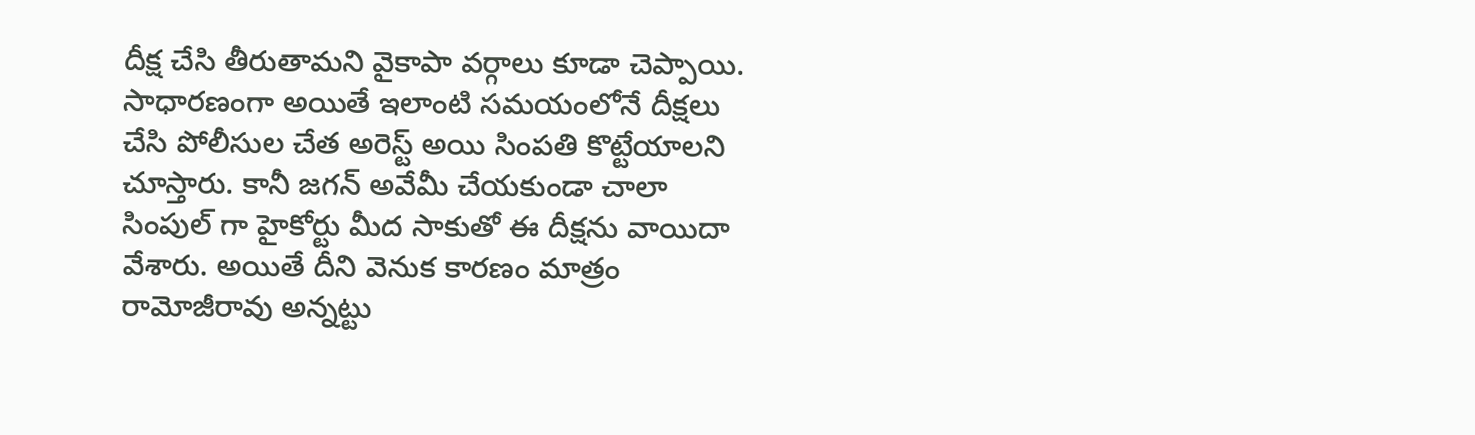దీక్ష చేసి తీరుతామని వైకాపా వర్గాలు కూడా చెప్పాయి. సాధారణంగా అయితే ఇలాంటి సమయంలోనే దీక్షలు చేసి పోలీసుల చేత అరెస్ట్ అయి సింపతి కొట్టేయాలని చూస్తారు. కానీ జగన్ అవేమీ చేయకుండా చాలా సింపుల్ గా హైకోర్టు మీద సాకుతో ఈ దీక్షను వాయిదా వేశారు. అయితే దీని వెనుక కారణం మాత్రం రామోజీరావు అన్నట్టు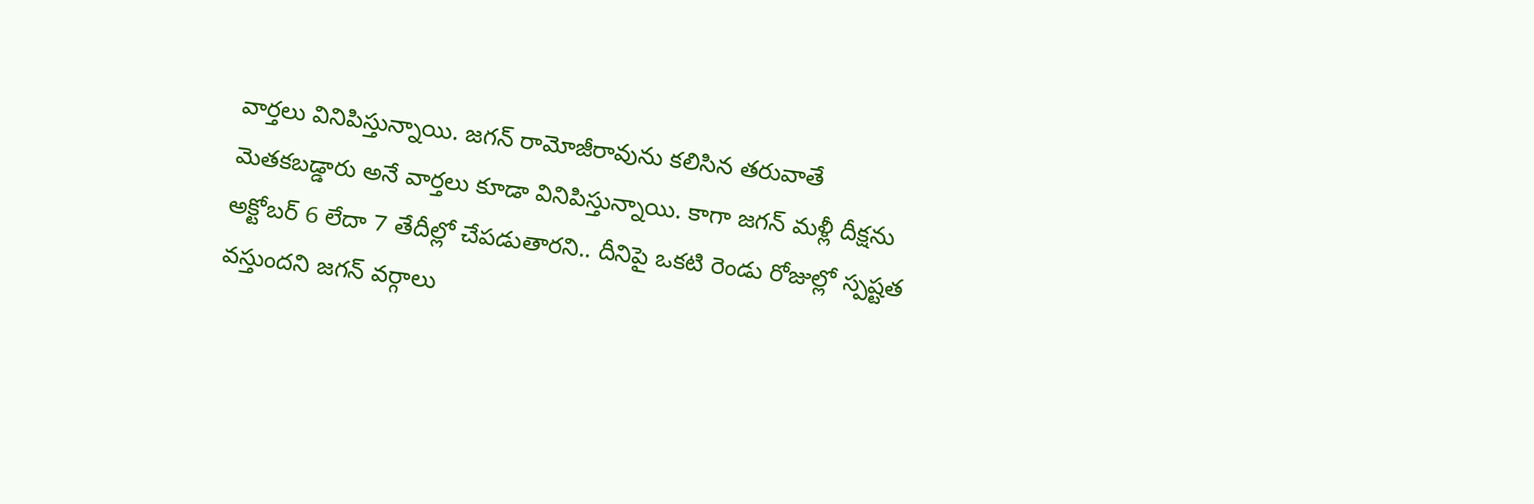వార్తలు వినిపిస్తున్నాయి. జగన్ రామోజీరావును కలిసిన తరువాతే మెతకబడ్డారు అనే వార్తలు కూడా వినిపిస్తున్నాయి. కాగా జగన్ మళ్లీ దీక్షను అక్టోబర్ 6 లేదా 7 తేదీల్లో చేపడుతారని.. దీనిపై ఒకటి రెండు రోజుల్లో స్పష్టత వస్తుందని జగన్ వర్గాలు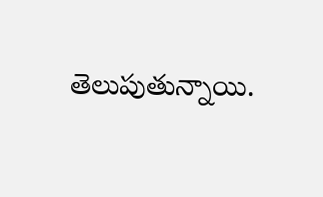తెలుపుతున్నాయి.